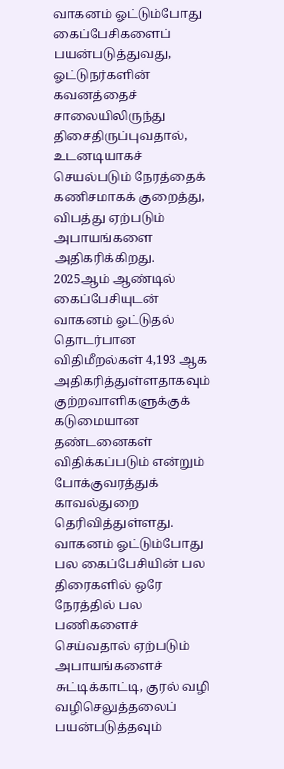வாகனம் ஓட்டும்போது கைப்பேசிகளைப் பயன்படுத்துவது, ஓட்டுநர்களின் கவனத்தைச் சாலையிலிருந்து திசைதிருப்புவதால், உடனடியாகச் செயல்படும் நேரத்தைக் கணிசமாகக் குறைத்து, விபத்து ஏற்படும் அபாயங்களை அதிகரிக்கிறது.
2025ஆம் ஆண்டில் கைப்பேசியுடன் வாகனம் ஓட்டுதல் தொடர்பான விதிமீறல்கள் 4,193 ஆக அதிகரித்துள்ளதாகவும் குற்றவாளிகளுக்குக் கடுமையான தண்டனைகள் விதிக்கப்படும் என்றும் போக்குவரத்துக் காவல்துறை தெரிவித்துள்ளது.
வாகனம் ஓட்டும்போது பல கைப்பேசியின் பல திரைகளில் ஒரே நேரத்தில் பல பணிகளைச் செய்வதால் ஏற்படும் அபாயங்களைச் சுட்டிக்காட்டி, குரல் வழி வழிசெலுத்தலைப் பயன்படுத்தவும்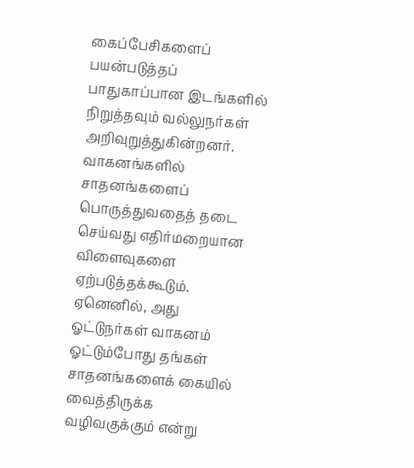கைப்பேசிகளைப் பயன்படுத்தப் பாதுகாப்பான இடங்களில் நிறுத்தவும் வல்லுநர்கள் அறிவுறுத்துகின்றனர்.
வாகனங்களில் சாதனங்களைப் பொருத்துவதைத் தடை செய்வது எதிர்மறையான விளைவுகளை ஏற்படுத்தக்கூடும். ஏனெனில், அது ஓட்டுநர்கள் வாகனம் ஓட்டும்போது தங்கள் சாதனங்களைக் கையில் வைத்திருக்க வழிவகுக்கும் என்று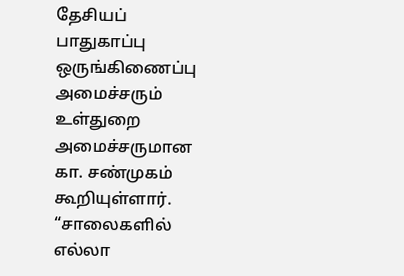தேசியப் பாதுகாப்பு ஒருங்கிணைப்பு அமைச்சரும் உள்துறை அமைச்சருமான கா. சண்முகம் கூறியுள்ளார்.
“சாலைகளில் எல்லா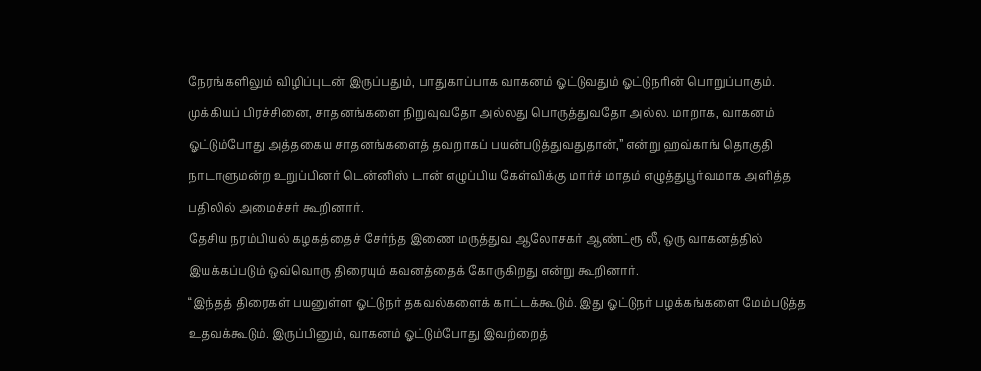நேரங்களிலும் விழிப்புடன் இருப்பதும், பாதுகாப்பாக வாகனம் ஓட்டுவதும் ஓட்டுநரின் பொறுப்பாகும். முக்கியப் பிரச்சினை, சாதனங்களை நிறுவுவதோ அல்லது பொருத்துவதோ அல்ல. மாறாக, வாகனம் ஓட்டும்போது அத்தகைய சாதனங்களைத் தவறாகப் பயன்படுத்துவதுதான்,” என்று ஹவ்காங் தொகுதி நாடாளுமன்ற உறுப்பினர் டென்னிஸ் டான் எழுப்பிய கேள்விக்கு மார்ச் மாதம் எழுத்துபூர்வமாக அளித்த பதிலில் அமைச்சர் கூறினார்.
தேசிய நரம்பியல் கழகத்தைச் சேர்ந்த இணை மருத்துவ ஆலோசகர் ஆண்ட்ரூ லீ, ஒரு வாகனத்தில் இயக்கப்படும் ஒவ்வொரு திரையும் கவனத்தைக் கோருகிறது என்று கூறினார்.
“இந்தத் திரைகள் பயனுள்ள ஓட்டுநர் தகவல்களைக் காட்டக்கூடும். இது ஓட்டுநர் பழக்கங்களை மேம்படுத்த உதவக்கூடும். இருப்பினும், வாகனம் ஓட்டும்போது இவற்றைத்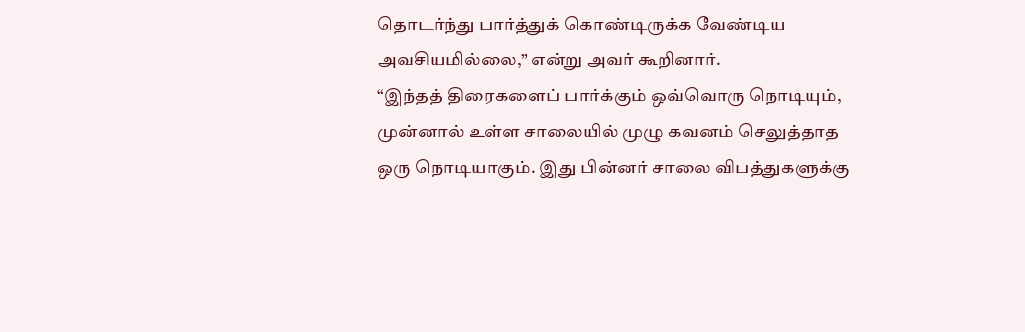தொடர்ந்து பார்த்துக் கொண்டிருக்க வேண்டிய அவசியமில்லை,” என்று அவர் கூறினார்.
“இந்தத் திரைகளைப் பார்க்கும் ஒவ்வொரு நொடியும், முன்னால் உள்ள சாலையில் முழு கவனம் செலுத்தாத ஒரு நொடியாகும். இது பின்னர் சாலை விபத்துகளுக்கு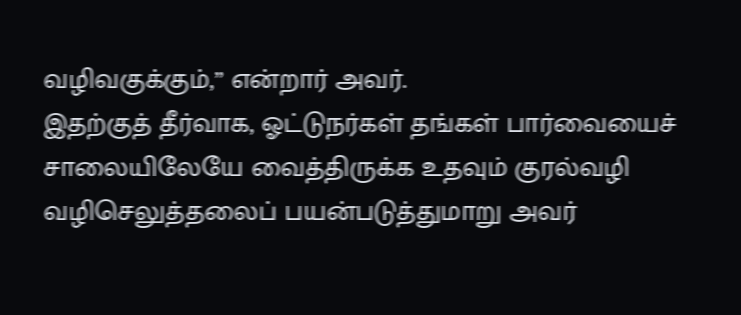வழிவகுக்கும்,” என்றார் அவர்.
இதற்குத் தீர்வாக, ஓட்டுநர்கள் தங்கள் பார்வையைச் சாலையிலேயே வைத்திருக்க உதவும் குரல்வழி வழிசெலுத்தலைப் பயன்படுத்துமாறு அவர்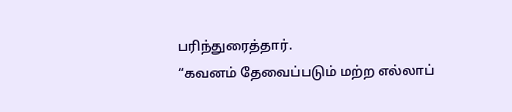பரிந்துரைத்தார்.
“கவனம் தேவைப்படும் மற்ற எல்லாப்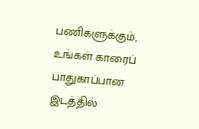பணிகளுக்கும், உங்கள் காரைப் பாதுகாப்பான இடத்தில்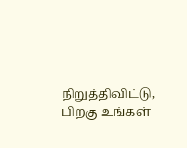நிறுத்திவிட்டு, பிறகு உங்கள்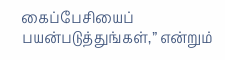கைப்பேசியைப் பயன்படுத்துங்கள்,” என்றும்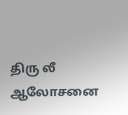திரு லீ ஆலோசனை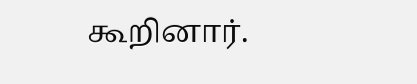கூறினார்.